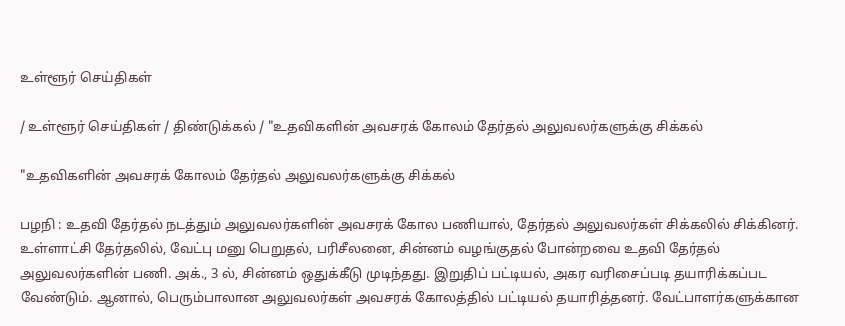உள்ளூர் செய்திகள்

/ உள்ளூர் செய்திகள் / திண்டுக்கல் / "உதவிகளின் அவசரக் கோலம் தேர்தல் அலுவலர்களுக்கு சிக்கல்

"உதவிகளின் அவசரக் கோலம் தேர்தல் அலுவலர்களுக்கு சிக்கல்

பழநி : உதவி தேர்தல் நடத்தும் அலுவலர்களின் அவசரக் கோல பணியால், தேர்தல் அலுவலர்கள் சிக்கலில் சிக்கினர். உள்ளாட்சி தேர்தலில், வேட்பு மனு பெறுதல், பரிசீலனை, சின்னம் வழங்குதல் போன்றவை உதவி தேர்தல் அலுவலர்களின் பணி. அக்., 3 ல், சின்னம் ஒதுக்கீடு முடிந்தது. இறுதிப் பட்டியல், அகர வரிசைப்படி தயாரிக்கப்பட வேண்டும். ஆனால், பெரும்பாலான அலுவலர்கள் அவசரக் கோலத்தில் பட்டியல் தயாரித்தனர். வேட்பாளர்களுக்கான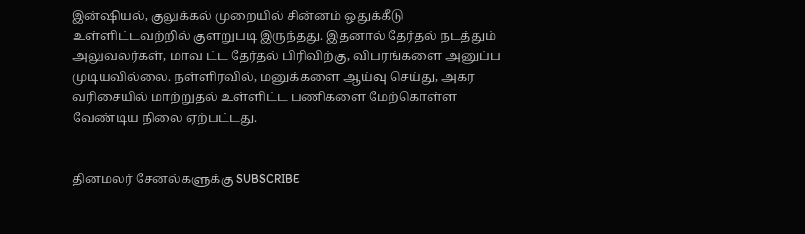இன்ஷியல், குலுக்கல் முறையில் சின்னம் ஒதுக்கீடு உள்ளிட்டவற்றில் குளறுபடி இருந்தது. இதனால் தேர்தல் நடத்தும் அலுவலர்கள், மாவ ட்ட தேர்தல் பிரிவிற்கு, விபரங்களை அனுப்ப முடியவில்லை. நள்ளிரவில், மனுக்களை ஆய்வு செய்து, அகர வரிசையில் மாற்றுதல் உள்ளிட்ட பணிகளை மேற்கொள்ள வேண்டிய நிலை ஏற்பட்டது.


தினமலர் சேனல்களுக்கு SUBSCRIBE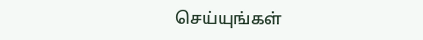செய்யுங்கள்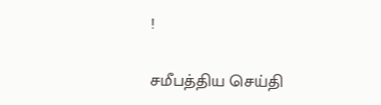!

சமீபத்திய செய்தி